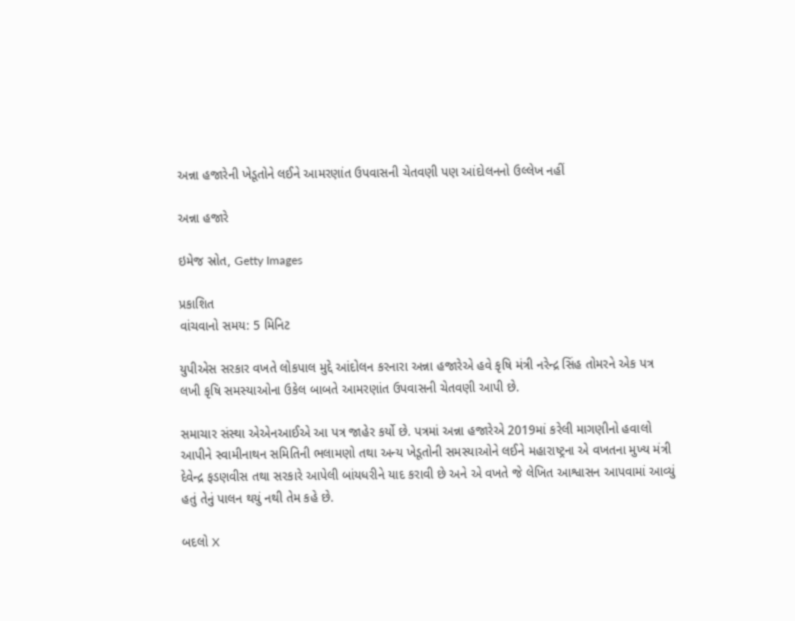અન્ના હજારેની ખેડૂતોને લઈને આમરણાંત ઉપવાસની ચેતવણી પણ આંદોલનનો ઉલ્લેખ નહીં

અન્ના હજારે

ઇમેજ સ્રોત, Getty Images

પ્રકાશિત
વાંચવાનો સમય: 5 મિનિટ

યુપીએસ સરકાર વખતે લોકપાલ મુદ્દે આંદોલન કરનારા અન્ના હજારેએ હવે કૃષિ મંત્રી નરેન્દ્ર સિંહ તોમરને એક પત્ર લખી કૃષિ સમસ્યાઓના ઉકેલ બાબતે આમરણાંત ઉપવાસની ચેતવણી આપી છે.

સમાચાર સંસ્થા એએનઆઈએ આ પત્ર જાહેર કર્યો છે. પત્રમાં અન્ના હજારેએ 2019માં કરેલી માગણીનો હવાલો આપીને સ્વામીનાથન સમિતિની ભલામણો તથા અન્ય ખેડૂતોની સમસ્યાઓને લઈને મહારાષ્ટ્રના એ વખતના મુખ્ય મંત્રી દેવેન્દ્ર ફડણવીસ તથા સરકારે આપેલી બાંયધરીને યાદ કરાવી છે અને એ વખતે જે લેખિત આશ્વાસન આપવામાં આવ્યું હતું તેનું પાલન થયું નથી તેમ કહે છે.

બદલો X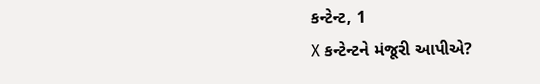કન્ટેન્ટ, 1
X કન્ટેન્ટને મંજૂરી આપીએ?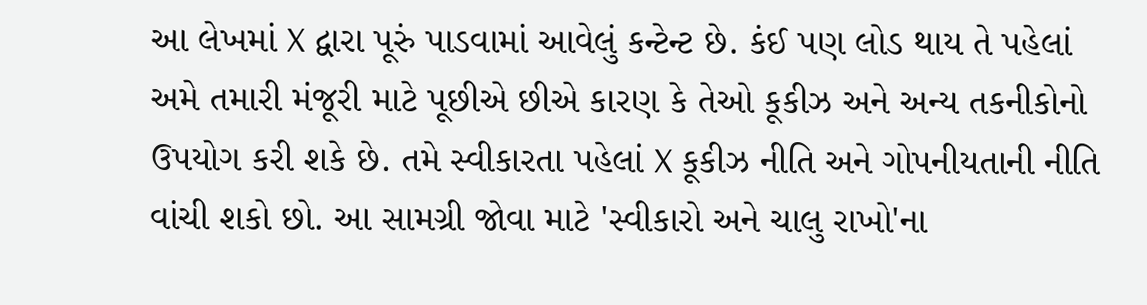આ લેખમાં X દ્વારા પૂરું પાડવામાં આવેલું કન્ટેન્ટ છે. કંઈ પણ લોડ થાય તે પહેલાં અમે તમારી મંજૂરી માટે પૂછીએ છીએ કારણ કે તેઓ કૂકીઝ અને અન્ય તકનીકોનો ઉપયોગ કરી શકે છે. તમે સ્વીકારતા પહેલાં X કૂકીઝ નીતિ અને ગોપનીયતાની નીતિ વાંચી શકો છો. આ સામગ્રી જોવા માટે 'સ્વીકારો અને ચાલુ રાખો'ના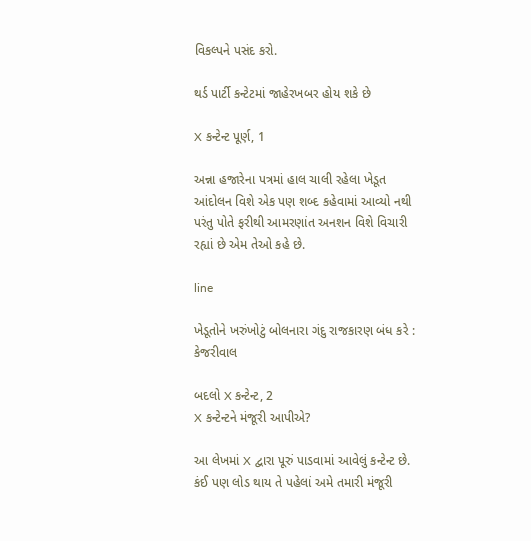વિકલ્પને પસંદ કરો.

થર્ડ પાર્ટી કન્ટેટમાં જાહેરખબર હોય શકે છે

X કન્ટેન્ટ પૂર્ણ, 1

અન્ના હજારેના પત્રમાં હાલ ચાલી રહેલા ખેડૂત આંદોલન વિશે એક પણ શબ્દ કહેવામાં આવ્યો નથી પરંતુ પોતે ફરીથી આમરણાંત અનશન વિશે વિચારી રહ્યાં છે એમ તેઓ કહે છે.

line

ખેડૂતોને ખરુંખોટું બોલનારા ગંદુ રાજકારણ બંધ કરે : કેજરીવાલ

બદલો X કન્ટેન્ટ, 2
X કન્ટેન્ટને મંજૂરી આપીએ?

આ લેખમાં X દ્વારા પૂરું પાડવામાં આવેલું કન્ટેન્ટ છે. કંઈ પણ લોડ થાય તે પહેલાં અમે તમારી મંજૂરી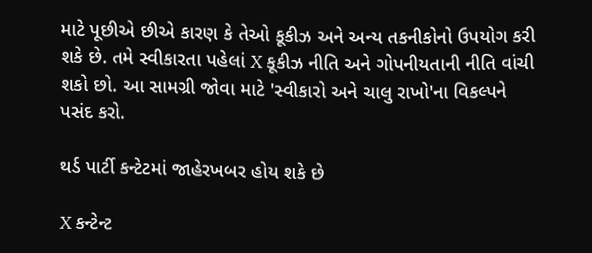માટે પૂછીએ છીએ કારણ કે તેઓ કૂકીઝ અને અન્ય તકનીકોનો ઉપયોગ કરી શકે છે. તમે સ્વીકારતા પહેલાં X કૂકીઝ નીતિ અને ગોપનીયતાની નીતિ વાંચી શકો છો. આ સામગ્રી જોવા માટે 'સ્વીકારો અને ચાલુ રાખો'ના વિકલ્પને પસંદ કરો.

થર્ડ પાર્ટી કન્ટેટમાં જાહેરખબર હોય શકે છે

X કન્ટેન્ટ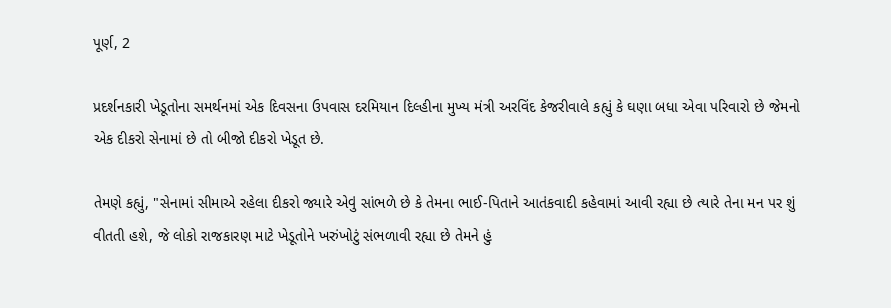પૂર્ણ, 2

પ્રદર્શનકારી ખેડૂતોના સમર્થનમાં એક દિવસના ઉપવાસ દરમિયાન દિલ્હીના મુખ્ય મંત્રી અરવિંદ કેજરીવાલે કહ્યું કે ઘણા બધા એવા પરિવારો છે જેમનો એક દીકરો સેનામાં છે તો બીજો દીકરો ખેડૂત છે.

તેમણે કહ્યું, "સેનામાં સીમાએ રહેલા દીકરો જ્યારે એવું સાંભળે છે કે તેમના ભાઈ-પિતાને આતંકવાદી કહેવામાં આવી રહ્યા છે ત્યારે તેના મન પર શું વીતતી હશે, જે લોકો રાજકારણ માટે ખેડૂતોને ખરુંખોટું સંભળાવી રહ્યા છે તેમને હું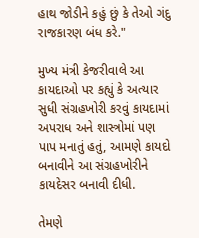હાથ જોડીને કહું છું કે તેઓ ગંદુ રાજકારણ બંધ કરે."

મુખ્ય મંત્રી કેજરીવાલે આ કાયદાઓ પર કહ્યું કે અત્યાર સુધી સંગ્રહખોરી કરવું કાયદામાં અપરાધ અને શાસ્ત્રોમાં પણ પાપ મનાતું હતું, આમણે કાયદો બનાવીને આ સંગ્રહખોરીને કાયદેસર બનાવી દીધી.

તેમણે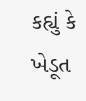કહ્યું કે ખેડૂત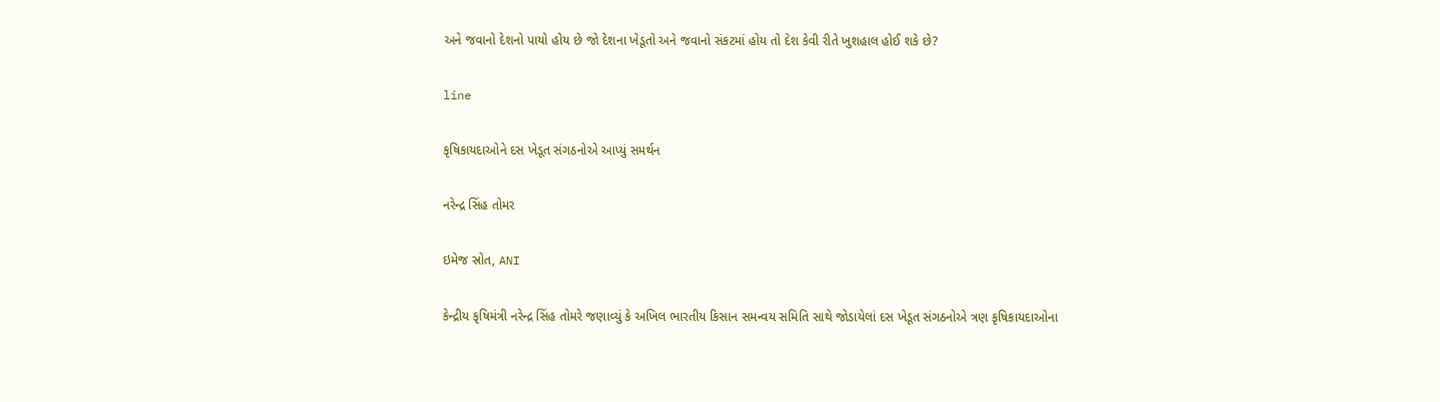અને જવાનો દેશનો પાયો હોય છે જો દેશના ખેડૂતો અને જવાનો સંકટમાં હોય તો દેશ કેવી રીતે ખુશહાલ હોઈ શકે છે?

line

કૃષિકાયદાઓને દસ ખેડૂત સંગઠનોએ આપ્યું સમર્થન

નરેન્દ્ર સિંહ તોમર

ઇમેજ સ્રોત, ANI

કેન્દ્રીય કૃષિમંત્રી નરેન્દ્ર સિંહ તોમરે જણાવ્યું કે અખિલ ભારતીય કિસાન સમન્વય સમિતિ સાથે જોડાયેલાં દસ ખેડૂત સંગઠનોએ ત્રણ કૃષિકાયદાઓના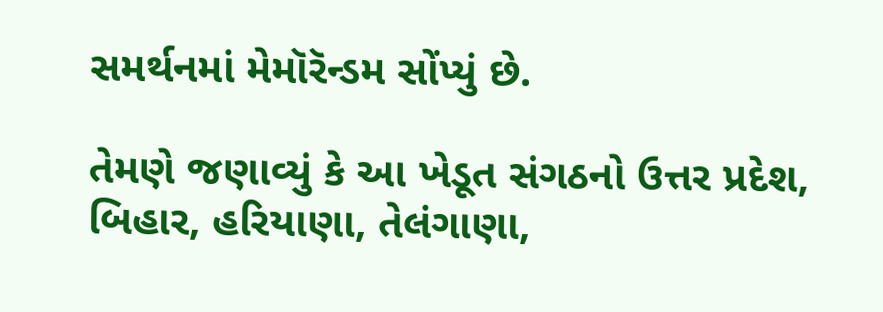સમર્થનમાં મેમૉરૅન્ડમ સોંપ્યું છે.

તેમણે જણાવ્યું કે આ ખેડૂત સંગઠનો ઉત્તર પ્રદેશ, બિહાર, હરિયાણા, તેલંગાણા,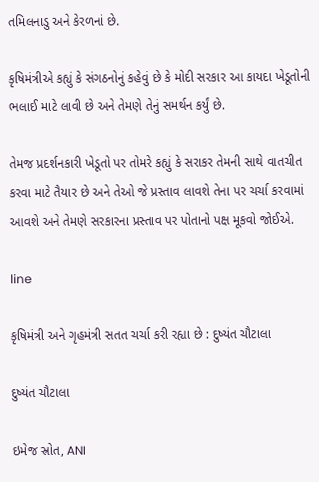તમિલનાડુ અને કેરળનાં છે.

કૃષિમંત્રીએ કહ્યું કે સંગઠનોનું કહેવું છે કે મોદી સરકાર આ કાયદા ખેડૂતોની ભલાઈ માટે લાવી છે અને તેમણે તેનું સમર્થન કર્યું છે.

તેમજ પ્રદર્શનકારી ખેડૂતો પર તોમરે કહ્યું કે સરાકર તેમની સાથે વાતચીત કરવા માટે તૈયાર છે અને તેઓ જે પ્રસ્તાવ લાવશે તેના પર ચર્ચા કરવામાં આવશે અને તેમણે સરકારના પ્રસ્તાવ પર પોતાનો પક્ષ મૂકવો જોઈએ.

line

કૃષિમંત્રી અને ગૃહમંત્રી સતત ચર્ચા કરી રહ્યા છે : દુષ્યંત ચૌટાલા

દુષ્યંત ચૌટાલા

ઇમેજ સ્રોત, ANI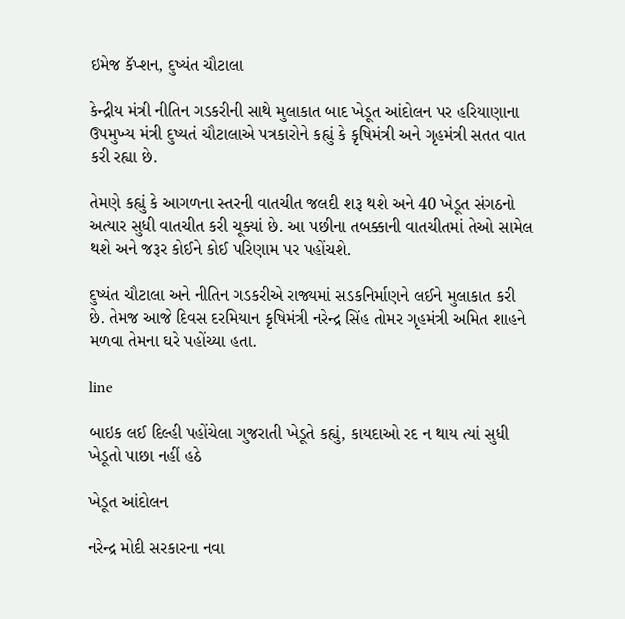ઇમેજ કૅપ્શન, દુષ્યંત ચૌટાલા

કેન્દ્રીય મંત્રી નીતિન ગડકરીની સાથે મુલાકાત બાદ ખેડૂત આંદોલન પર હરિયાણાના ઉપમુખ્ય મંત્રી દુષ્યતં ચૌટાલાએ પત્રકારોને કહ્યું કે કૃષિમંત્રી અને ગૃહમંત્રી સતત વાત કરી રહ્યા છે.

તેમણે કહ્યું કે આગળના સ્તરની વાતચીત જલદી શરૂ થશે અને 40 ખેડૂત સંગઠનો અત્યાર સુધી વાતચીત કરી ચૂક્યાં છે. આ પછીના તબક્કાની વાતચીતમાં તેઓ સામેલ થશે અને જરૂર કોઈને કોઈ પરિણામ પર પહોંચશે.

દુષ્યંત ચૌટાલા અને નીતિન ગડકરીએ રાજ્યમાં સડકનિર્માણને લઈને મુલાકાત કરી છે. તેમજ આજે દિવસ દરમિયાન કૃષિમંત્રી નરેન્દ્ર સિંહ તોમર ગૃહમંત્રી અમિત શાહને મળવા તેમના ઘરે પહોંચ્યા હતા.

line

બાઇક લઈ દિલ્હી પહોંચેલા ગુજરાતી ખેડૂતે કહ્યું, કાયદાઓ રદ ન થાય ત્યાં સુધી ખેડૂતો પાછા નહીં હઠે

ખેડૂત આંદોલન

નરેન્દ્ર મોદી સરકારના નવા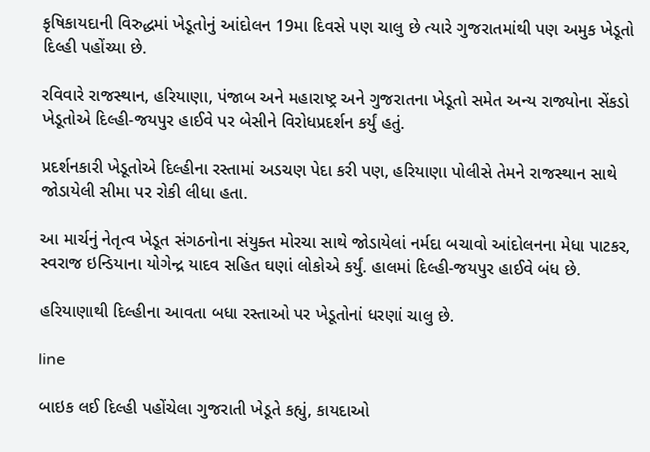કૃષિકાયદાની વિરુદ્ધમાં ખેડૂતોનું આંદોલન 19મા દિવસે પણ ચાલુ છે ત્યારે ગુજરાતમાંથી પણ અમુક ખેડૂતો દિલ્હી પહોંચ્યા છે.

રવિવારે રાજસ્થાન, હરિયાણા, પંજાબ અને મહારાષ્ટ્ર અને ગુજરાતના ખેડૂતો સમેત અન્ય રાજ્યોના સેંકડો ખેડૂતોએ દિલ્હી-જયપુર હાઈવે પર બેસીને વિરોધપ્રદર્શન કર્યું હતું.

પ્રદર્શનકારી ખેડૂતોએ દિલ્હીના રસ્તામાં અડચણ પેદા કરી પણ, હરિયાણા પોલીસે તેમને રાજસ્થાન સાથે જોડાયેલી સીમા પર રોકી લીધા હતા.

આ માર્ચનું નેતૃત્વ ખેડૂત સંગઠનોના સંયુક્ત મોરચા સાથે જોડાયેલાં નર્મદા બચાવો આંદોલનના મેધા પાટકર, સ્વરાજ ઇન્ડિયાના યોગેન્દ્ર યાદવ સહિત ઘણાં લોકોએ કર્યું. હાલમાં દિલ્હી-જયપુર હાઈવે બંધ છે.

હરિયાણાથી દિલ્હીના આવતા બધા રસ્તાઓ પર ખેડૂતોનાં ધરણાં ચાલુ છે.

line

બાઇક લઈ દિલ્હી પહોંચેલા ગુજરાતી ખેડૂતે કહ્યું, કાયદાઓ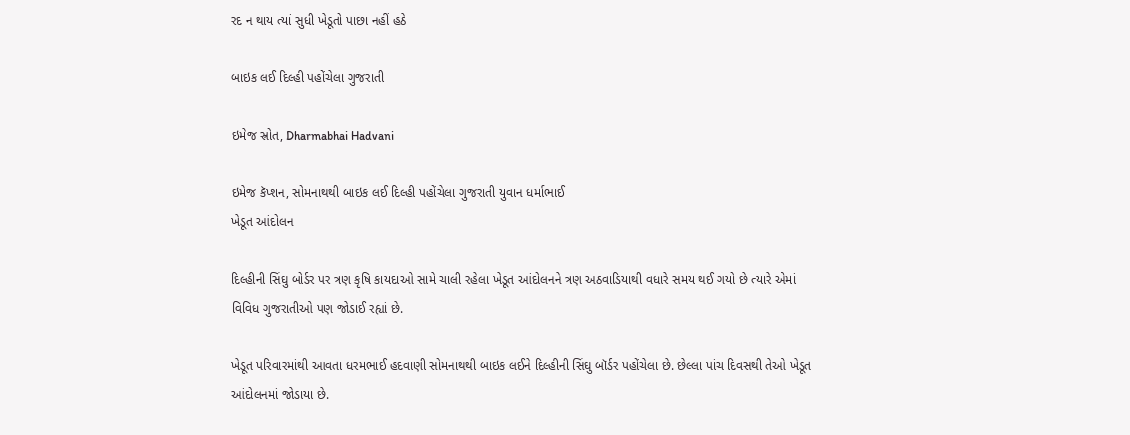રદ ન થાય ત્યાં સુધી ખેડૂતો પાછા નહીં હઠે

બાઇક લઈ દિલ્હી પહોંચેલા ગુજરાતી

ઇમેજ સ્રોત, Dharmabhai Hadvani

ઇમેજ કૅપ્શન, સોમનાથથી બાઇક લઈ દિલ્હી પહોંચેલા ગુજરાતી યુવાન ધર્માભાઈ
ખેડૂત આંદોલન

દિલ્હીની સિંઘુ બોર્ડર પર ત્રણ કૃષિ કાયદાઓ સામે ચાલી રહેલા ખેડૂત આંદોલનને ત્રણ અઠવાડિયાથી વધારે સમય થઈ ગયો છે ત્યારે એમાં વિવિધ ગુજરાતીઓ પણ જોડાઈ રહ્યાં છે.

ખેડૂત પરિવારમાંથી આવતા ધરમભાઈ હદવાણી સોમનાથથી બાઇક લઈને દિલ્હીની સિંઘુ બૉર્ડર પહોંચેલા છે. છેલ્લા પાંચ દિવસથી તેઓ ખેડૂત આંદોલનમાં જોડાયા છે.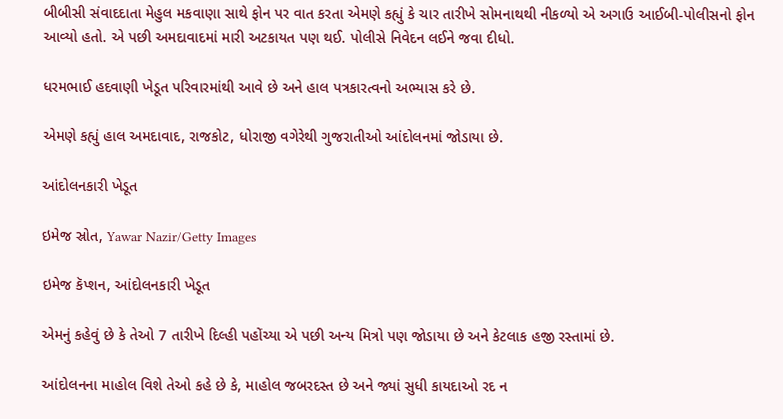બીબીસી સંવાદદાતા મેહુલ મકવાણા સાથે ફોન પર વાત કરતા એમણે કહ્યું કે ચાર તારીખે સોમનાથથી નીકળ્યો એ અગાઉ આઈબી-પોલીસનો ફોન આવ્યો હતો. એ પછી અમદાવાદમાં મારી અટકાયત પણ થઈ. પોલીસે નિવેદન લઈને જવા દીધો.

ધરમભાઈ હદવાણી ખેડૂત પરિવારમાંથી આવે છે અને હાલ પત્રકારત્વનો અભ્યાસ કરે છે.

એમણે કહ્યું હાલ અમદાવાદ, રાજકોટ, ધોરાજી વગેરેથી ગુજરાતીઓ આંદોલનમાં જોડાયા છે.

આંદોલનકારી ખેડૂત

ઇમેજ સ્રોત, Yawar Nazir/Getty Images

ઇમેજ કૅપ્શન, આંદોલનકારી ખેડૂત

એમનું કહેવું છે કે તેઓ 7 તારીખે દિલ્હી પહોંચ્યા એ પછી અન્ય મિત્રો પણ જોડાયા છે અને કેટલાક હજી રસ્તામાં છે.

આંદોલનના માહોલ વિશે તેઓ કહે છે કે, માહોલ જબરદસ્ત છે અને જ્યાં સુધી કાયદાઓ રદ ન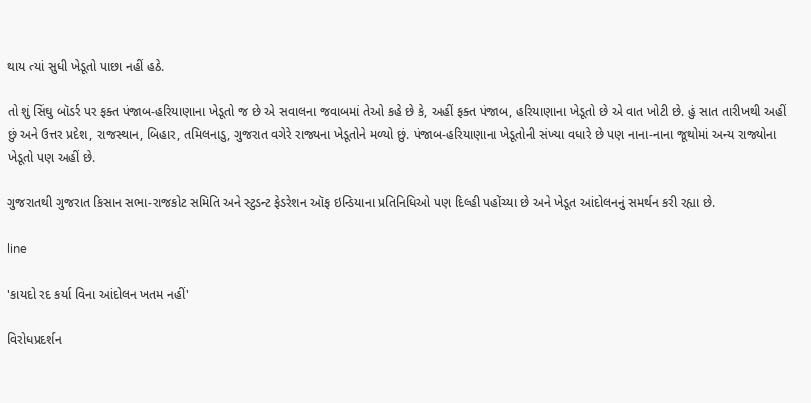થાય ત્યાં સુધી ખેડૂતો પાછા નહીં હઠે.

તો શું સિંઘુ બૉડર્ર પર ફક્ત પંજાબ-હરિયાણાના ખેડૂતો જ છે એ સવાલના જવાબમાં તેઓ કહે છે કે, અહીં ફક્ત પંજાબ, હરિયાણાના ખેડૂતો છે એ વાત ખોટી છે. હું સાત તારીખથી અહીં છું અને ઉત્તર પ્રદેશ, રાજસ્થાન, બિહાર, તમિલનાડુ, ગુજરાત વગેરે રાજ્યના ખેડૂતોને મળ્યો છું. પંજાબ-હરિયાણાના ખેડૂતોની સંખ્યા વધારે છે પણ નાના-નાના જૂથોમાં અન્ય રાજ્યોના ખેડૂતો પણ અહીં છે.

ગુજરાતથી ગુજરાત કિસાન સભા-રાજકોટ સમિતિ અને સ્ટુડન્ટ ફેડરેશન ઑફ ઇન્ડિયાના પ્રતિનિધિઓ પણ દિલ્હી પહોંચ્યા છે અને ખેડૂત આંદોલનનું સમર્થન કરી રહ્યા છે.

line

'કાયદો રદ કર્યા વિના આંદોલન ખતમ નહીં'

વિરોધપ્રદર્શન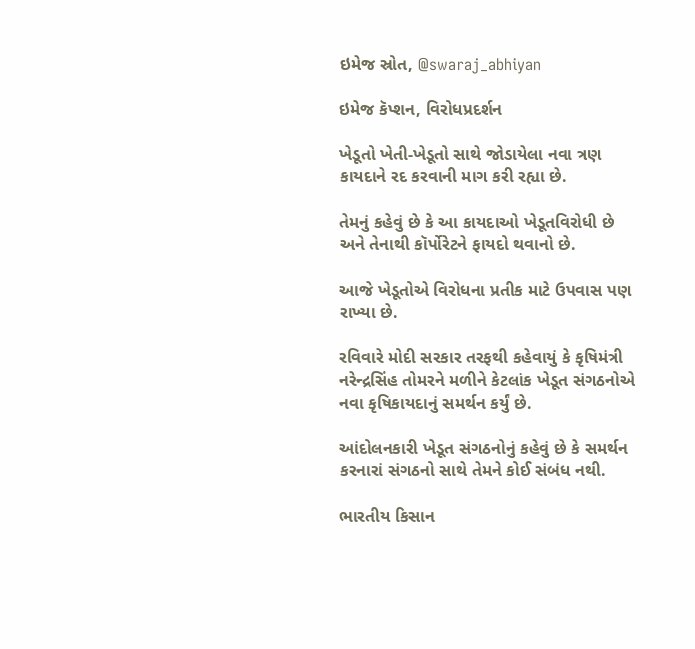ઇમેજ સ્રોત, @swaraj_abhiyan

ઇમેજ કૅપ્શન, વિરોધપ્રદર્શન

ખેડૂતો ખેતી-ખેડૂતો સાથે જોડાયેલા નવા ત્રણ કાયદાને રદ કરવાની માગ કરી રહ્યા છે.

તેમનું કહેવું છે કે આ કાયદાઓ ખેડૂતવિરોધી છે અને તેનાથી કૉર્પોરેટને ફાયદો થવાનો છે.

આજે ખેડૂતોએ વિરોધના પ્રતીક માટે ઉપવાસ પણ રાખ્યા છે.

રવિવારે મોદી સરકાર તરફથી કહેવાયું કે કૃષિમંત્રી નરેન્દ્રસિંહ તોમરને મળીને કેટલાંક ખેડૂત સંગઠનોએ નવા કૃષિકાયદાનું સમર્થન કર્યું છે.

આંદોલનકારી ખેડૂત સંગઠનોનું કહેવું છે કે સમર્થન કરનારાં સંગઠનો સાથે તેમને કોઈ સંબંધ નથી.

ભારતીય કિસાન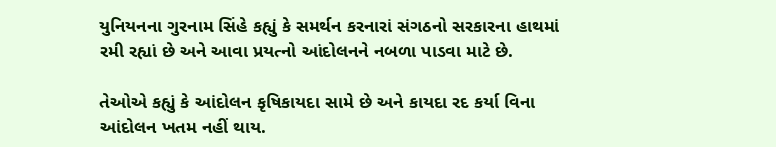યુનિયનના ગુરનામ સિંહે કહ્યું કે સમર્થન કરનારાં સંગઠનો સરકારના હાથમાં રમી રહ્યાં છે અને આવા પ્રયત્નો આંદોલનને નબળા પાડવા માટે છે.

તેઓએ કહ્યું કે આંદોલન કૃષિકાયદા સામે છે અને કાયદા રદ કર્યા વિના આંદોલન ખતમ નહીં થાય.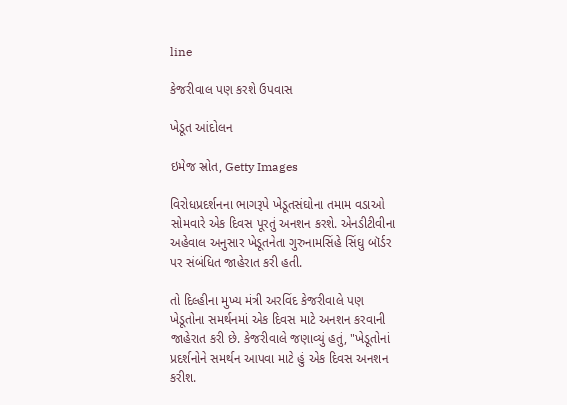line

કેજરીવાલ પણ કરશે ઉપવાસ

ખેડૂત આંદોલન

ઇમેજ સ્રોત, Getty Images

વિરોધપ્રદર્શનના ભાગરૂપે ખેડૂતસંઘોના તમામ વડાઓ સોમવારે એક દિવસ પૂરતું અનશન કરશે. એનડીટીવીના અહેવાલ અનુસાર ખેડૂતનેતા ગુરુનામસિંહે સિંઘુ બૉર્ડર પર સંબંધિત જાહેરાત કરી હતી.

તો દિલ્હીના મુખ્ય મંત્રી અરવિંદ કેજરીવાલે પણ ખેડૂતોના સમર્થનમાં એક દિવસ માટે અનશન કરવાની જાહેરાત કરી છે. કેજરીવાલે જણાવ્યું હતું, "ખેડૂતોનાં પ્રદર્શનોને સમર્થન આપવા માટે હું એક દિવસ અનશન કરીશ.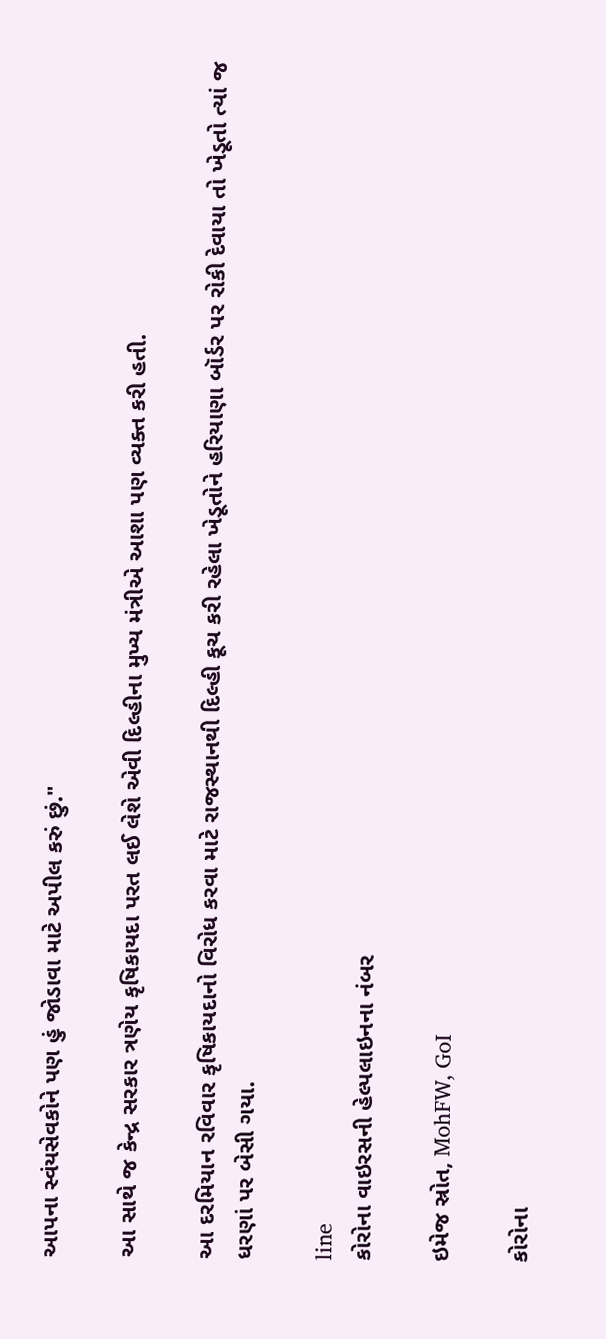આપના સ્વંયસેવકોને પણ હું જોડાવા માટે અપીલ કરું છું."

આ સાથે જ કેન્દ્ર સરકાર ત્રણેય કૃષિકાયદા પરત લઈ લેશે એવી દિલ્હીના મુખ્ય મંત્રીએ આશા પણ વ્યક્ત કરી હતી.

આ દરમિયાન રવિવાર કૃષિકાયદાનો વિરોધ કરવા માટે રાજસ્થાનથી દિલ્હી કૂચ કરી રહેલા ખેડૂતોને હરિયાણા બૉર્ડર પર રોકી દેવાયા તો ખેડૂતો ત્યાં જ ધરણાં પર બેસી ગયા.

line
કોરોના વાઇરસની હેલ્પલાઇનના નંબર

ઇમેજ સ્રોત, MohFW, GoI

કોરોના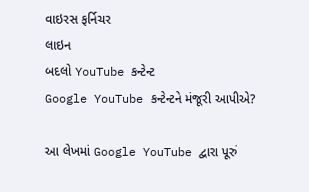વાઇરસ ફર્નિચર
લાઇન
બદલો YouTube કન્ટેન્ટ
Google YouTube કન્ટેન્ટને મંજૂરી આપીએ?

આ લેખમાં Google YouTube દ્વારા પૂરું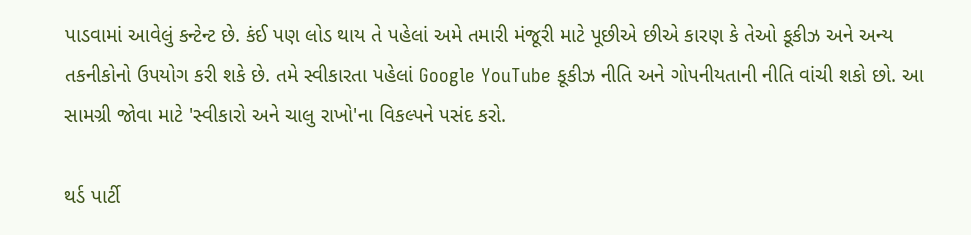પાડવામાં આવેલું કન્ટેન્ટ છે. કંઈ પણ લોડ થાય તે પહેલાં અમે તમારી મંજૂરી માટે પૂછીએ છીએ કારણ કે તેઓ કૂકીઝ અને અન્ય તકનીકોનો ઉપયોગ કરી શકે છે. તમે સ્વીકારતા પહેલાં Google YouTube કૂકીઝ નીતિ અને ગોપનીયતાની નીતિ વાંચી શકો છો. આ સામગ્રી જોવા માટે 'સ્વીકારો અને ચાલુ રાખો'ના વિકલ્પને પસંદ કરો.

થર્ડ પાર્ટી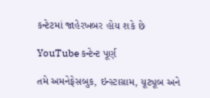કન્ટેટમાં જાહેરખબર હોય શકે છે

YouTube કન્ટેન્ટ પૂર્ણ

તમે અમનેફેસબુક, ઇન્સ્ટાગ્રામ, યૂટ્યૂબ અને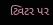ટ્વિટર પર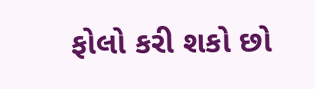ફોલો કરી શકો છો